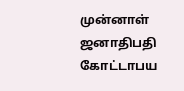முன்னாள் ஜனாதிபதி கோட்டாபய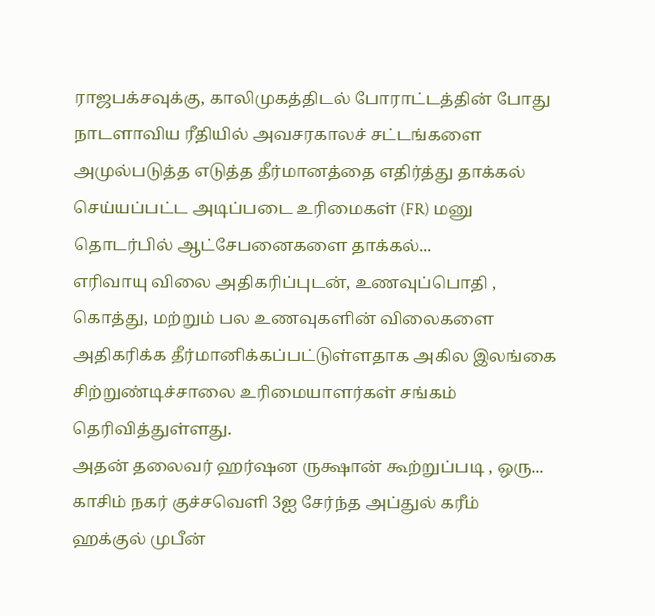ராஜபக்சவுக்கு, காலிமுகத்திடல் போராட்டத்தின் போது நாடளாவிய ரீதியில் அவசரகாலச் சட்டங்களை அமுல்படுத்த எடுத்த தீர்மானத்தை எதிர்த்து தாக்கல் செய்யப்பட்ட அடிப்படை உரிமைகள் (FR) மனு தொடர்பில் ஆட்சேபனைகளை தாக்கல்...
எரிவாயு விலை அதிகரிப்புடன், உணவுப்பொதி , கொத்து, மற்றும் பல உணவுகளின் விலைகளை அதிகரிக்க தீர்மானிக்கப்பட்டுள்ளதாக அகில இலங்கை சிற்றுண்டிச்சாலை உரிமையாளர்கள் சங்கம் தெரிவித்துள்ளது.
அதன் தலைவர் ஹர்ஷன ருக்ஷான் கூற்றுப்படி , ஒரு...
காசிம் நகர் குச்சவெளி 3ஐ சேர்ந்த அப்துல் கரீம் ஹக்குல் முபீன்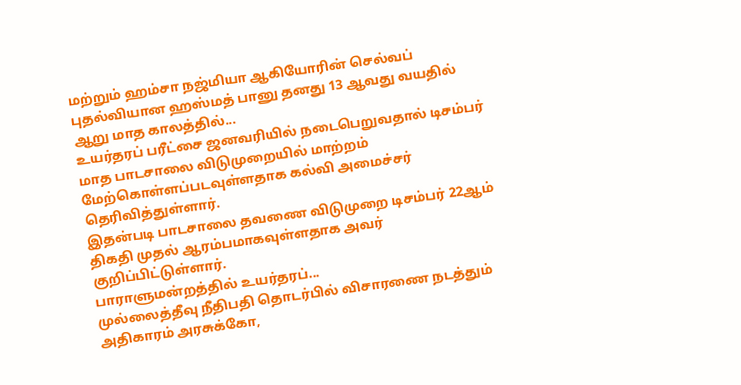மற்றும் ஹம்சா நஜ்மியா ஆகியோரின் செல்வப் புதல்வியான ஹஸ்மத் பானு தனது 13 ஆவது வயதில் ஆறு மாத காலத்தில்...
உயர்தரப் பரீட்சை ஜனவரியில் நடைபெறுவதால் டிசம்பர் மாத பாடசாலை விடுமுறையில் மாற்றம் மேற்கொள்ளப்படவுள்ளதாக கல்வி அமைச்சர் தெரிவித்துள்ளார்.
இதன்படி பாடசாலை தவணை விடுமுறை டிசம்பர் 22ஆம் திகதி முதல் ஆரம்பமாகவுள்ளதாக அவர் குறிப்பிட்டுள்ளார்.
பாராளுமன்றத்தில் உயர்தரப்...
முல்லைத்தீவு நீதிபதி தொடர்பில் விசாரணை நடத்தும் அதிகாரம் அரசுக்கோ,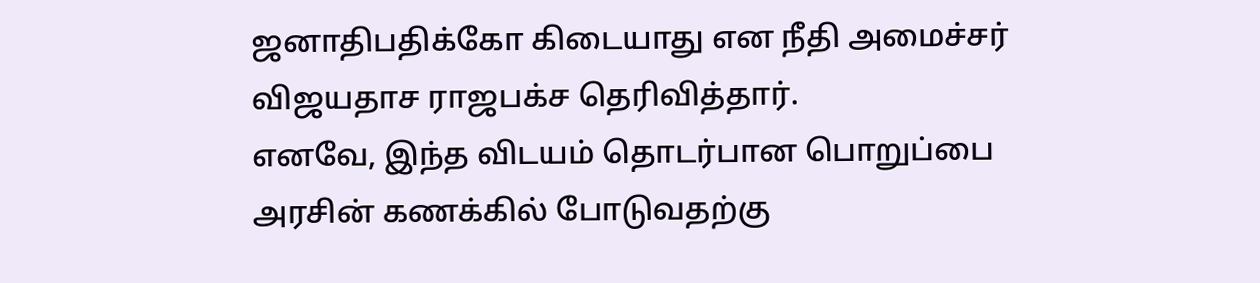ஜனாதிபதிக்கோ கிடையாது என நீதி அமைச்சர் விஜயதாச ராஜபக்ச தெரிவித்தார்.
எனவே, இந்த விடயம் தொடர்பான பொறுப்பை அரசின் கணக்கில் போடுவதற்கு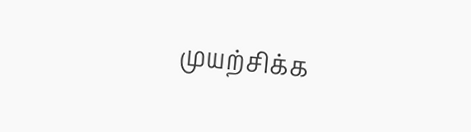முயற்சிக்க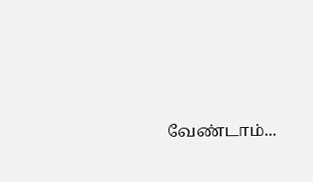வேண்டாம்...